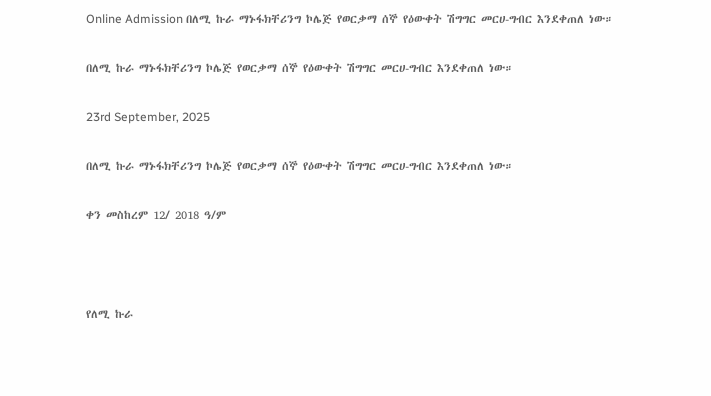Online Admission በለሚ ኩራ ማኑፋክቸሪንግ ኮሌጅ የወርቃማ ሰኞ የዕውቀት ሽግግር መርሀ-ግብር እንደቀጠለ ነው።

በለሚ ኩራ ማኑፋክቸሪንግ ኮሌጅ የወርቃማ ሰኞ የዕውቀት ሽግግር መርሀ-ግብር እንደቀጠለ ነው።

23rd September, 2025

በለሚ ኩራ ማኑፋክቸሪንግ ኮሌጅ የወርቃማ ሰኞ የዕውቀት ሽግግር መርሀ-ግብር እንደቀጠለ ነው።

ቀን መስከረም 12/ 2018 ዓ/ም



የለሚ ኩራ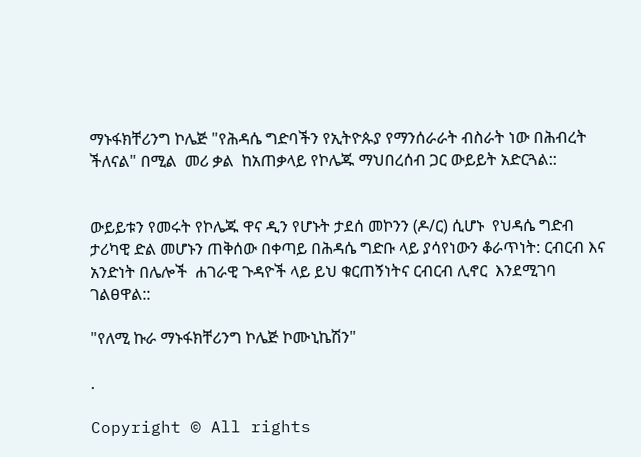ማኑፋክቸሪንግ ኮሌጅ "የሕዳሴ ግድባችን የኢትዮጱያ የማንሰራራት ብስራት ነው በሕብረት ችለናል" በሚል  መሪ ቃል  ከአጠቃላይ የኮሌጁ ማህበረሰብ ጋር ውይይት አድርጓል::


ውይይቱን የመሩት የኮሌጁ ዋና ዲን የሆኑት ታደሰ መኮንን (ዶ/ር) ሲሆኑ  የህዳሴ ግድብ ታሪካዊ ድል መሆኑን ጠቅሰው በቀጣይ በሕዳሴ ግድቡ ላይ ያሳየነውን ቆራጥነት: ርብርብ እና አንድነት በሌሎች  ሐገራዊ ጉዳዮች ላይ ይህ ቁርጠኝነትና ርብርብ ሊኖር  እንደሚገባ ገልፀዋል::

"የለሚ ኩራ ማኑፋክቸሪንግ ኮሌጅ ኮሙኒኬሽን"

.

Copyright © All rights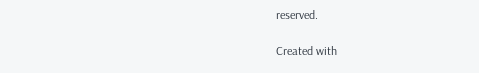reserved.

Created with